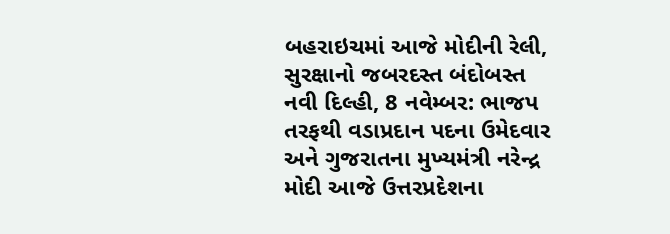બહરાઇચમાં આજે મોદીની રેલી, સુરક્ષાનો જબરદસ્ત બંદોબસ્ત
નવી દિલ્હી, 8 નવેમ્બર: ભાજપ તરફથી વડાપ્રદાન પદના ઉમેદવાર અને ગુજરાતના મુખ્યમંત્રી નરેન્દ્ર મોદી આજે ઉત્તરપ્રદેશના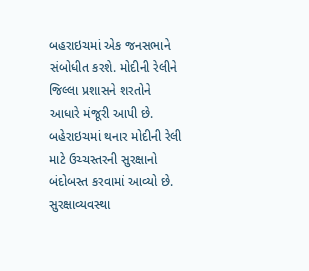બહરાઇચમાં એક જનસભાને સંબોધીત કરશે. મોદીની રેલીને જિલ્લા પ્રશાસને શરતોને આધારે મંજૂરી આપી છે.
બહેરાઇચમાં થનાર મોદીની રેલી માટે ઉચ્ચસ્તરની સુરક્ષાનો બંદોબસ્ત કરવામાં આવ્યો છે. સુરક્ષાવ્યવસ્થા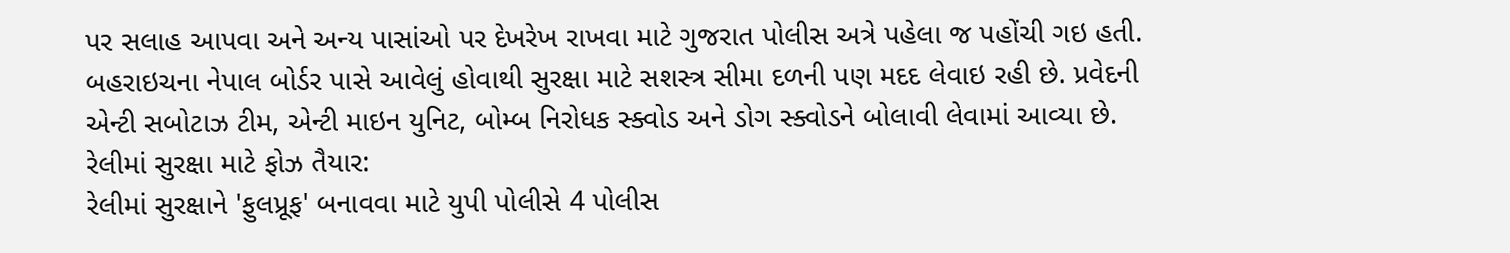પર સલાહ આપવા અને અન્ય પાસાંઓ પર દેખરેખ રાખવા માટે ગુજરાત પોલીસ અત્રે પહેલા જ પહોંચી ગઇ હતી. બહરાઇચના નેપાલ બોર્ડર પાસે આવેલું હોવાથી સુરક્ષા માટે સશસ્ત્ર સીમા દળની પણ મદદ લેવાઇ રહી છે. પ્રવેદની એન્ટી સબોટાઝ ટીમ, એન્ટી માઇન યુનિટ, બોમ્બ નિરોધક સ્ક્વોડ અને ડોગ સ્ક્વોડને બોલાવી લેવામાં આવ્યા છે.
રેલીમાં સુરક્ષા માટે ફોઝ તૈયાર:
રેલીમાં સુરક્ષાને 'ફુલપ્રૂફ' બનાવવા માટે યુપી પોલીસે 4 પોલીસ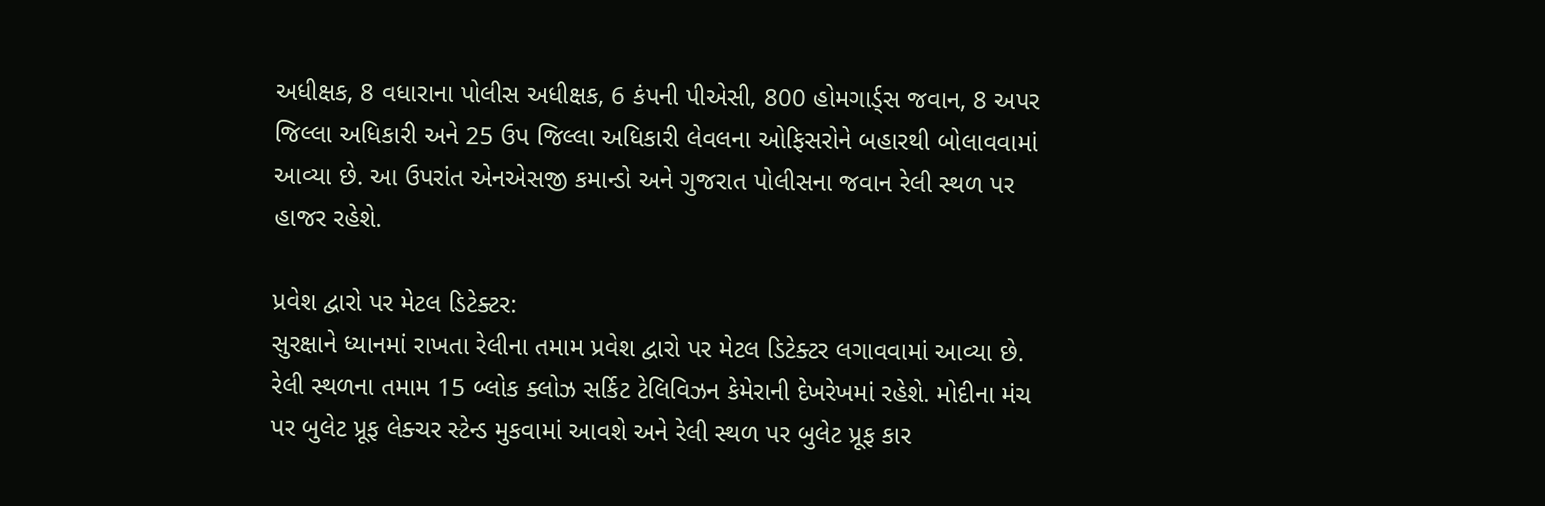અધીક્ષક, 8 વધારાના પોલીસ અધીક્ષક, 6 કંપની પીએસી, 800 હોમગાર્ડ્સ જવાન, 8 અપર જિલ્લા અધિકારી અને 25 ઉપ જિલ્લા અધિકારી લેવલના ઓફિસરોને બહારથી બોલાવવામાં આવ્યા છે. આ ઉપરાંત એનએસજી કમાન્ડો અને ગુજરાત પોલીસના જવાન રેલી સ્થળ પર હાજર રહેશે.

પ્રવેશ દ્વારો પર મેટલ ડિટેક્ટર:
સુરક્ષાને ધ્યાનમાં રાખતા રેલીના તમામ પ્રવેશ દ્વારો પર મેટલ ડિટેક્ટર લગાવવામાં આવ્યા છે. રેલી સ્થળના તમામ 15 બ્લોક ક્લોઝ સર્કિટ ટેલિવિઝન કેમેરાની દેખરેખમાં રહેશે. મોદીના મંચ પર બુલેટ પ્રૂફ લેક્ચર સ્ટેન્ડ મુકવામાં આવશે અને રેલી સ્થળ પર બુલેટ પ્રૂફ કાર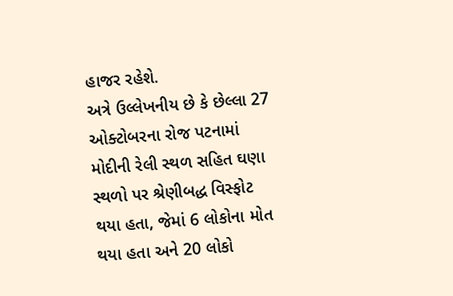હાજર રહેશે.
અત્રે ઉલ્લેખનીય છે કે છેલ્લા 27 ઓક્ટોબરના રોજ પટનામાં મોદીની રેલી સ્થળ સહિત ઘણા સ્થળો પર શ્રેણીબદ્ધ વિસ્ફોટ થયા હતા, જેમાં 6 લોકોના મોત થયા હતા અને 20 લોકો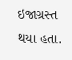ઇજાગ્રસ્ત થયા હતા.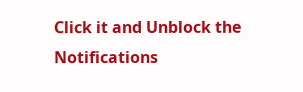Click it and Unblock the Notifications